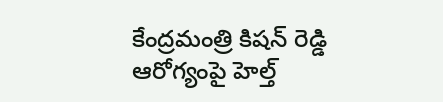కేంద్రమంత్రి కిషన్ రెడ్డి ఆరోగ్యంపై హెల్త్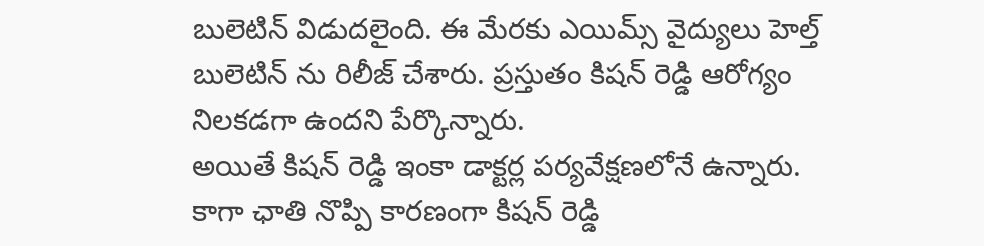బులెటిన్ విడుదలైంది. ఈ మేరకు ఎయిమ్స్ వైద్యులు హెల్త్ బులెటిన్ ను రిలీజ్ చేశారు. ప్రస్తుతం కిషన్ రెడ్డి ఆరోగ్యం నిలకడగా ఉందని పేర్కొన్నారు.
అయితే కిషన్ రెడ్డి ఇంకా డాక్టర్ల పర్యవేక్షణలోనే ఉన్నారు. కాగా ఛాతి నొప్పి కారణంగా కిషన్ రెడ్డి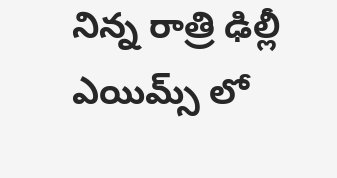నిన్న రాత్రి ఢిల్లీ ఎయిమ్స్ లో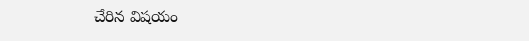చేరిన విషయం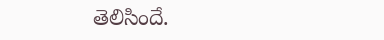తెలిసిందే.